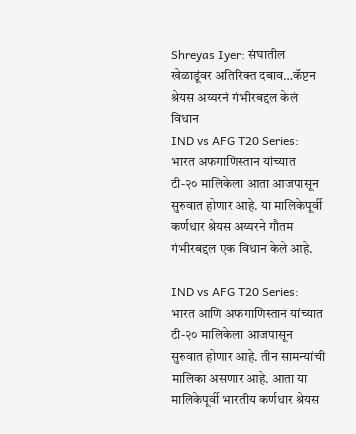Shreyas Iyer: संघातील खेळाडूंवर अतिरिक्त दबाव…कॅप्टन श्रेयस अय्यरनं गंभीरबद्दल केलं विधान
IND vs AFG T20 Series: भारत अफगाणिस्तान यांच्यात टी-२० मालिकेला आता आजपासून सुरुवात होणार आहे. या मालिकेपूर्वी कर्णधार श्रेयस अय्यरने गौतम गंभीरबद्दल एक विधान केले आहे.

IND vs AFG T20 Series: भारत आणि अफगाणिस्तान यांच्यात टी-२० मालिकेला आजपासून सुरुवात होणार आहे. तीन सामन्यांची मालिका असणार आहे. आता या मालिकेपूर्वी भारतीय कर्णधार श्रेयस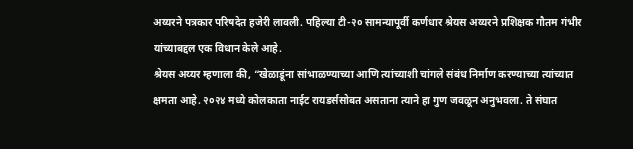अय्यरने पत्रकार परिषदेत हजेरी लावली. पहिल्या टी-२० सामन्यापूर्वी कर्णधार श्रेयस अय्यरने प्रशिक्षक गौतम गंभीर यांच्याबद्दल एक विधान केले आहे.
श्रेयस अय्यर म्हणाला की, “खेळाडूंना सांभाळण्याच्या आणि त्यांच्याशी चांगले संबंध निर्माण करण्याच्या त्यांच्यात क्षमता आहे. २०२४ मध्ये कोलकाता नाईट रायडर्ससोबत असताना त्याने हा गुण जवळून अनुभवला. ते संघात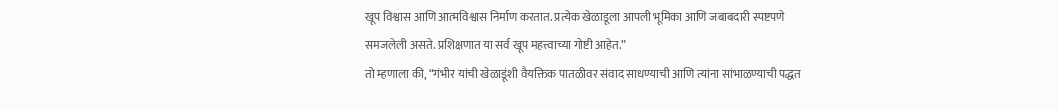खूप विश्वास आणि आत्मविश्वास निर्माण करतात. प्रत्येक खेळाडूला आपली भूमिका आणि जबाबदारी स्पष्टपणे समजलेली असते. प्रशिक्षणात या सर्व खूप महत्त्वाच्या गोष्टी आहेत.”
तो म्हणाला की, “गंभीर यांची खेळाडूंशी वैयक्तिक पातळीवर संवाद साधण्याची आणि त्यांना सांभाळण्याची पद्धत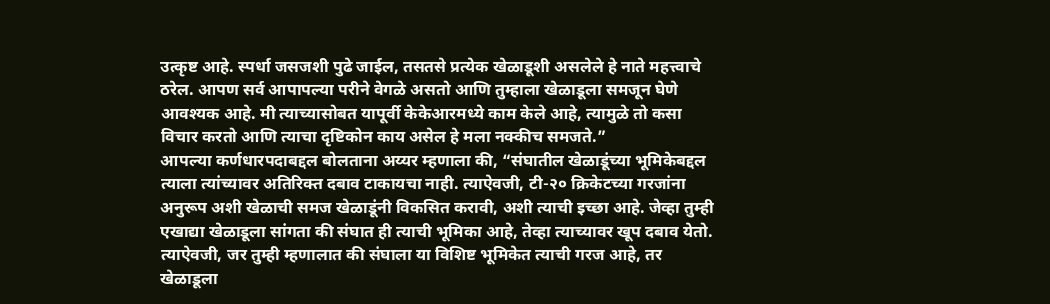उत्कृष्ट आहे. स्पर्धा जसजशी पुढे जाईल, तसतसे प्रत्येक खेळाडूशी असलेले हे नाते महत्त्वाचे ठरेल. आपण सर्व आपापल्या परीने वेगळे असतो आणि तुम्हाला खेळाडूला समजून घेणे आवश्यक आहे. मी त्याच्यासोबत यापूर्वी केकेआरमध्ये काम केले आहे, त्यामुळे तो कसा विचार करतो आणि त्याचा दृष्टिकोन काय असेल हे मला नक्कीच समजते.”
आपल्या कर्णधारपदाबद्दल बोलताना अय्यर म्हणाला की, “संघातील खेळाडूंच्या भूमिकेबद्दल त्याला त्यांच्यावर अतिरिक्त दबाव टाकायचा नाही. त्याऐवजी, टी-२० क्रिकेटच्या गरजांना अनुरूप अशी खेळाची समज खेळाडूंनी विकसित करावी, अशी त्याची इच्छा आहे. जेव्हा तुम्ही एखाद्या खेळाडूला सांगता की संघात ही त्याची भूमिका आहे, तेव्हा त्याच्यावर खूप दबाव येतो. त्याऐवजी, जर तुम्ही म्हणालात की संघाला या विशिष्ट भूमिकेत त्याची गरज आहे, तर खेळाडूला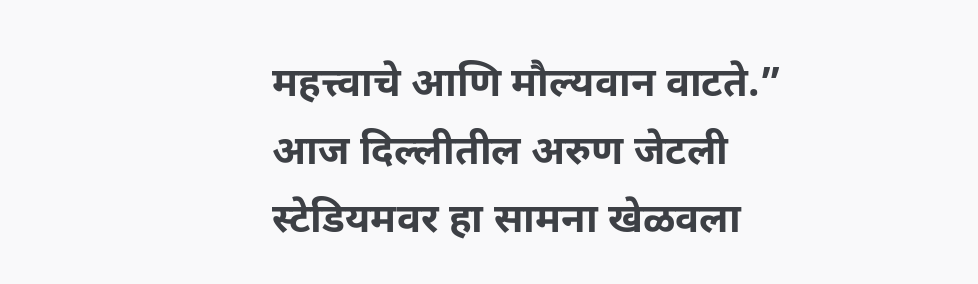महत्त्वाचे आणि मौल्यवान वाटते.”
आज दिल्लीतील अरुण जेटली स्टेडियमवर हा सामना खेळवला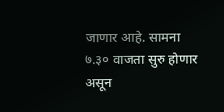जाणार आहे. सामना ७.३० वाजता सुरु होणार असून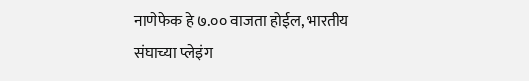नाणेफेक हे ७.०० वाजता होईल, भारतीय संघाच्या प्लेइंग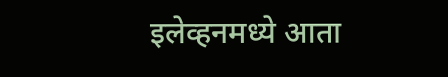इलेव्हनमध्ये आता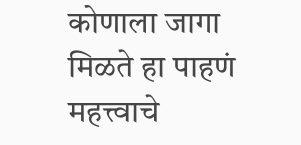कोणाला जागा मिळते हा पाहणं महत्त्वाचे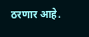ठरणार आहे.